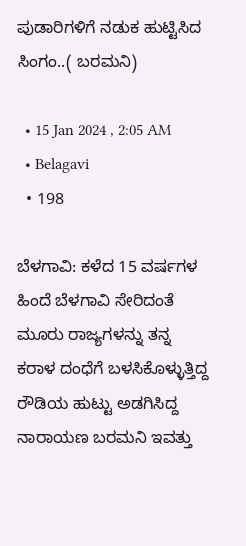ಪುಡಾರಿಗಳಿಗೆ ನಡುಕ ಹುಟ್ಟಿಸಿದ ಸಿಂಗಂ..( ಬರಮನಿ)

  • 15 Jan 2024 , 2:05 AM
  • Belagavi
  • 198

ಬೆಳಗಾವಿ: ಕಳೆದ 15 ವರ್ಷಗಳ ಹಿಂದೆ ಬೆಳಗಾವಿ ಸೇರಿದಂತೆ ಮೂರು ರಾಜ್ಯಗಳನ್ನು ತನ್ನ ಕರಾಳ ದಂಧೆಗೆ ಬಳಸಿಕೊಳ್ಳುತ್ತಿದ್ದ ರೌಡಿಯ ಹುಟ್ಟು ಅಡಗಿಸಿದ್ದ ನಾರಾಯಣ ಬರಮನಿ ಇವತ್ತು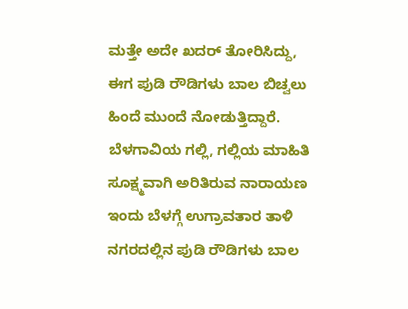ಮತ್ತೇ ಅದೇ ಖದರ್ ತೋರಿಸಿದ್ದು, ಈಗ ಪುಡಿ ರೌಡಿಗಳು ಬಾಲ ಬಿಚ್ವಲು ಹಿಂದೆ‌ ಮುಂದೆ ನೋಡುತ್ತಿದ್ದಾರೆ‌. ಬೆಳಗಾವಿಯ ಗಲ್ಲಿ, ಗಲ್ಲಿಯ ಮಾಹಿತಿ ಸೂಕ್ಷ್ಮವಾಗಿ ಅರಿತಿರುವ ನಾರಾಯಣ ಇಂದು ಬೆಳಗ್ಗೆ ಉಗ್ರಾವತಾರ ತಾಳಿ ನಗರದಲ್ಲಿನ ಪುಡಿ ರೌಡಿಗಳು ಬಾಲ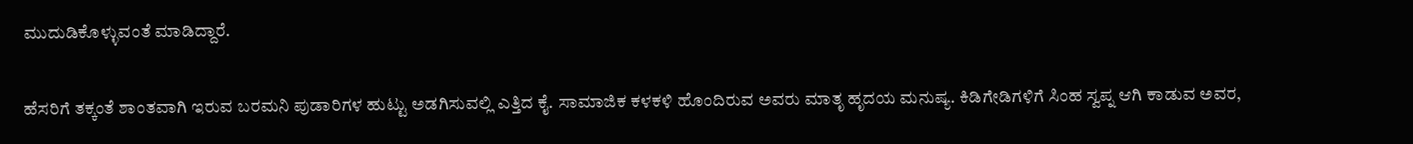ಮುದುಡಿಕೊಳ್ಳುವಂತೆ ಮಾಡಿದ್ದಾರೆ.

ಹೆಸರಿಗೆ ತಕ್ಕಂತೆ ಶಾಂತವಾಗಿ ಇರುವ ಬರಮನಿ ಪುಡಾರಿಗಳ ಹುಟ್ಟು ಅಡಗಿಸುವಲ್ಲಿ ಎತ್ತಿದ ಕೈ. ಸಾಮಾಜಿಕ ಕಳಕಳಿ ಹೊಂದಿರುವ ಅವರು ಮಾತೃ ಹೃದಯ ಮನುಷ್ಯ. ಕಿಡಿಗೇಡಿಗಳಿಗೆ ಸಿಂಹ ಸ್ವಪ್ನ ಆಗಿ ಕಾಡುವ ಅವರ,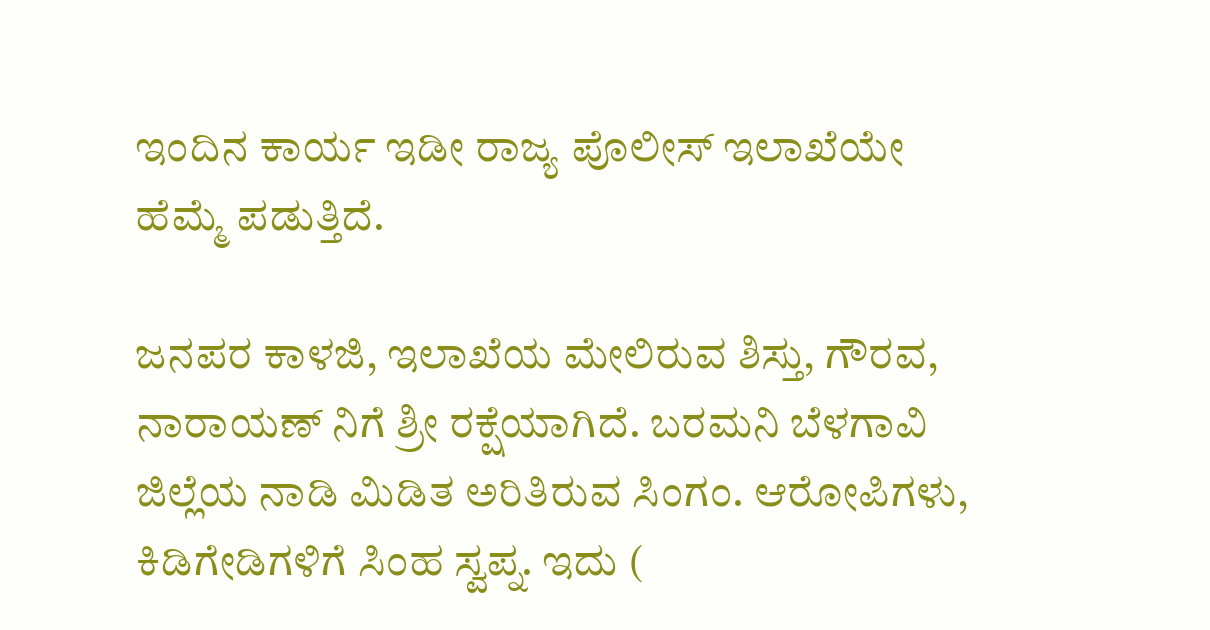ಇಂದಿನ ಕಾರ್ಯ ಇಡೀ ರಾಜ್ಯ ಪೊಲೀಸ್ ಇಲಾಖೆಯೇ ಹೆಮ್ಮೆ ಪಡುತ್ತಿದೆ.

ಜನಪರ ಕಾಳಜಿ, ಇಲಾಖೆಯ ಮೇಲಿರುವ ಶಿಸ್ತು, ಗೌರವ, ನಾರಾಯಣ್ ನಿಗೆ ಶ್ರೀ ರಕ್ಷೆಯಾಗಿದೆ‌. ಬರಮನಿ ಬೆಳಗಾವಿ ಜಿಲ್ಲೆಯ ನಾಡಿ ಮಿಡಿತ ಅರಿತಿರುವ ಸಿಂಗಂ. ಆರೋಪಿಗಳು, ಕಿಡಿಗೇಡಿಗಳಿಗೆ ಸಿಂಹ ಸ್ವಪ್ನ. ಇದು (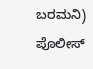ಬರಮನಿ) ಪೊಲೀಸ್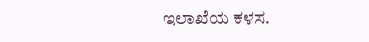ಇಲಾಖೆಯ ಕಳಸ.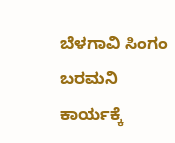ಬೆಳಗಾವಿ ಸಿಂಗಂ ಬರಮನಿ ಕಾರ್ಯಕ್ಕೆ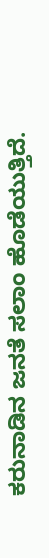ಕರುನಾಡಿನ ಜನತೆ ಸಲಾಂ ಹೊಡೆಯುತ್ತಿದೆ.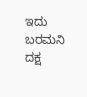ಇದು ಬರಮನಿ ದಕ್ಷ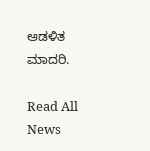ಆಡಳಿತ ಮಾದರಿ.

Read All News